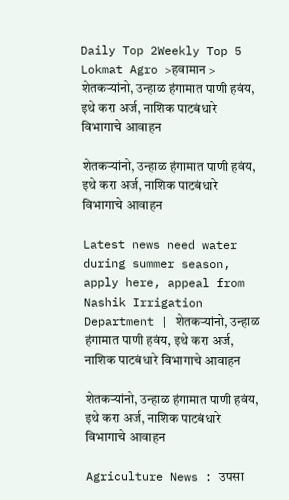Daily Top 2Weekly Top 5
Lokmat Agro >हवामान > शेतकऱ्यांनो, उन्हाळ हंगामात पाणी हवंय, इथे करा अर्ज, नाशिक पाटबंधारे विभागाचे आवाहन

शेतकऱ्यांनो, उन्हाळ हंगामात पाणी हवंय, इथे करा अर्ज, नाशिक पाटबंधारे विभागाचे आवाहन

Latest news need water during summer season, apply here, appeal from Nashik Irrigation Department | शेतकऱ्यांनो, उन्हाळ हंगामात पाणी हवंय, इथे करा अर्ज, नाशिक पाटबंधारे विभागाचे आवाहन

शेतकऱ्यांनो, उन्हाळ हंगामात पाणी हवंय, इथे करा अर्ज, नाशिक पाटबंधारे विभागाचे आवाहन

Agriculture News : उपसा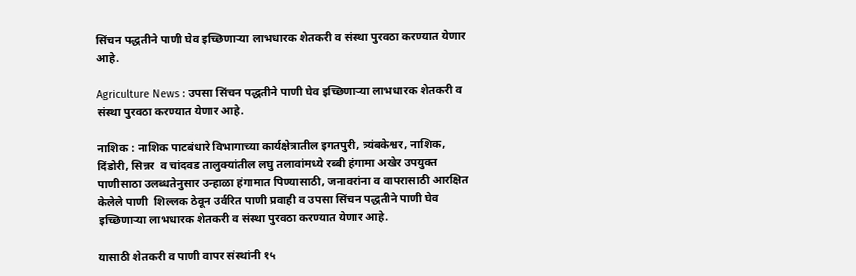सिंचन पद्धतीने पाणी घेव इच्छिणाऱ्या लाभधारक शेतकरी व संस्था पुरवठा करण्यात येणार आहे.

Agriculture News : उपसा सिंचन पद्धतीने पाणी घेव इच्छिणाऱ्या लाभधारक शेतकरी व संस्था पुरवठा करण्यात येणार आहे.

नाशिक : नाशिक पाटबंधारे विभागाच्या कार्यक्षेत्रातील इगतपुरी, त्र्यंबकेश्वर, नाशिक, दिंडोरी, सिन्नर  व चांदवड तालुक्यांतील लघु तलावांमध्ये रब्बी हंगामा अखेर उपयुक्त पाणीसाठा उलब्धतेनुसार उन्हाळा हंगामात पिण्यासाठी, जनावरांना व वापरासाठी आरक्षित केलेले पाणी  शिल्लक ठेवून उर्वरित पाणी प्रवाही व उपसा सिंचन पद्धतीने पाणी घेव इच्छिणाऱ्या लाभधारक शेतकरी व संस्था पुरवठा करण्यात येणार आहे.

यासाठी शेतकरी व पाणी वापर संस्थांनी १५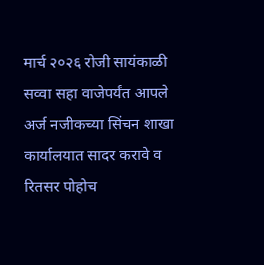मार्च २०२६ रोजी सायंकाळी सव्वा सहा वाजेपर्यंत आपले अर्ज नजीकच्या सिंचन शाखा कार्यालयात सादर करावे व रितसर पोहोच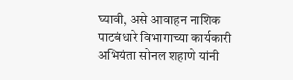घ्यावी, असे आवाहन नाशिक पाटबंधारे विभागाच्या कार्यकारी अभियंता सोनल शहाणे यांनी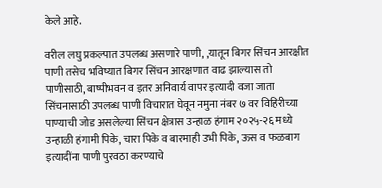केले आहे.

वरील लघु प्रकल्पात उपलब्ध असणारे पाणी, ,यातून बिगर सिंचन आरक्षीत पाणी तसेच भविष्यात बिगर सिंचन आरक्षणात वाढ झाल्यास तो पाणीसाठी, बाष्पीभवन व इतर अनिवार्य वापर इत्यादी वजा जाता सिंचनासाठी उपलब्ध पाणी विचारात घेवून नमुना नंबर ७ वर विहिरीच्या पाण्याची जोड असलेल्या सिंचन क्षेत्रास उन्हाळ हंगाम २०२५-२६ मध्ये उन्हाळी हंगामी पिके, चारा पिके व बारमाही उभी पिके, ऊस व फळबाग इत्यादींना पाणी पुरवठा करण्याचे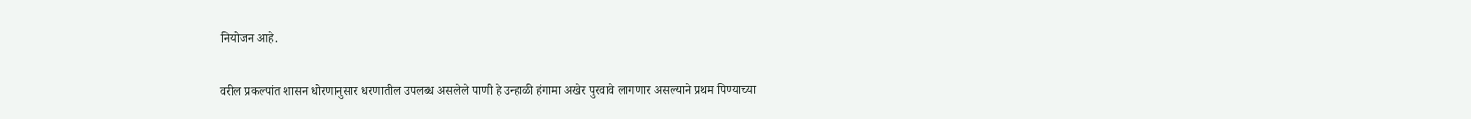नियोजन आहे.

वरील प्रकल्पांत शासन धोरणानुसार धरणातील उपलब्ध असलेले पाणी हे उन्हाळी हंगामा अखेर पुरवावे लागणार असल्याने प्रथम पिण्याच्या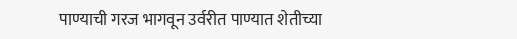पाण्याची गरज भागवून उर्वरीत पाण्यात शेतीच्या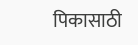पिकासाठी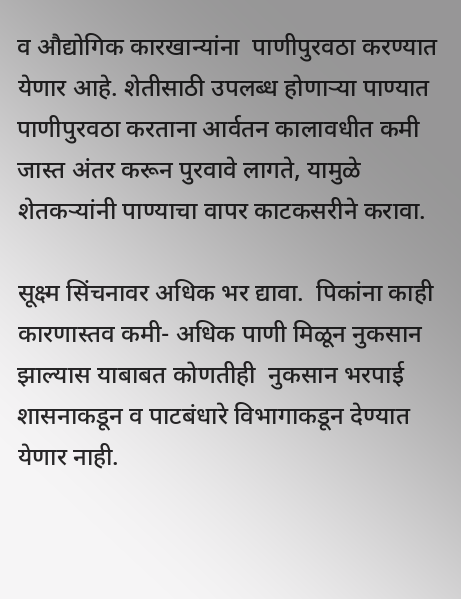व औद्योगिक कारखान्यांना  पाणीपुरवठा करण्यात येणार आहे. शेतीसाठी उपलब्ध होणाऱ्या पाण्यात पाणीपुरवठा करताना आर्वतन कालावधीत कमी जास्त अंतर करून पुरवावे लागते, यामुळे शेतकऱ्यांनी पाण्याचा वापर काटकसरीने करावा.

सूक्ष्म सिंचनावर अधिक भर द्यावा.  पिकांना काही कारणास्तव कमी- अधिक पाणी मिळून नुकसान झाल्यास याबाबत कोणतीही  नुकसान भरपाई शासनाकडून व पाटबंधारे विभागाकडून देण्यात येणार नाही.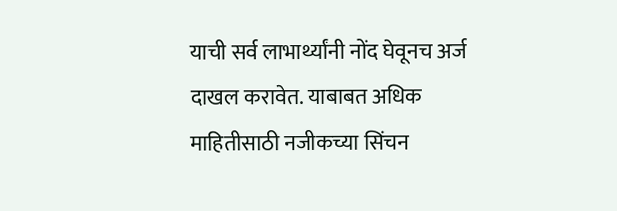याची सर्व लाभार्थ्यांनी नोंद घेवूनच अर्ज दाखल करावेत. याबाबत अधिक माहितीसाठी नजीकच्या सिंचन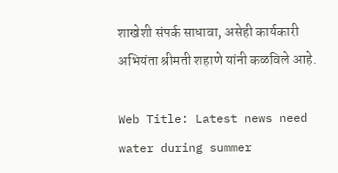शाखेशी संपर्क साधावा, असेही कार्यकारी अभियंता श्रीमती शहाणे यांनी कळविले आहे.

Web Title: Latest news need water during summer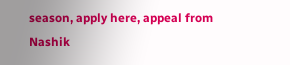season, apply here, appeal from Nashik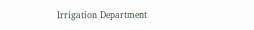Irrigation Department